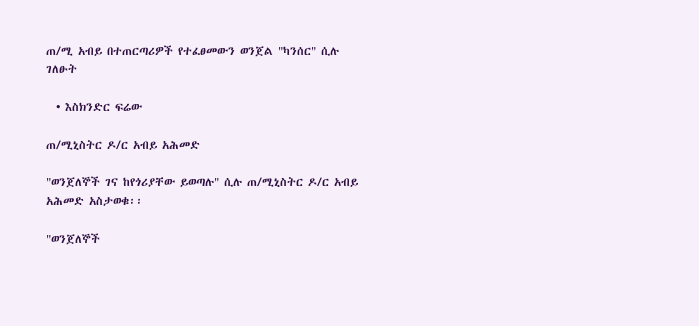ጠ/ሚ አብይ በተጠርጣሪዎች የተፈፀመውን ወንጀል "ካንሰር" ሲሉ ገለፁት

  • እስክንድር ፍሬው

ጠ/ሚኒስትር ዶ/ር አብይ አሕመድ

"ወንጀለኞች ገና ከየጎሪያቸው ይወጣሉ" ሲሉ ጠ/ሚኒስትር ዶ/ር አብይ አሕመድ አስታወቁ፡፡

"ወንጀለኞች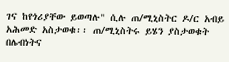ገና ከየጎሪያቸው ይወጣሉ" ሲሉ ጠ/ሚኒስትር ዶ/ር አብይ አሕመድ አስታወቁ፡፡ ጠ/ሚኒስትሩ ይሄን ያስታወቁት በሌብነትና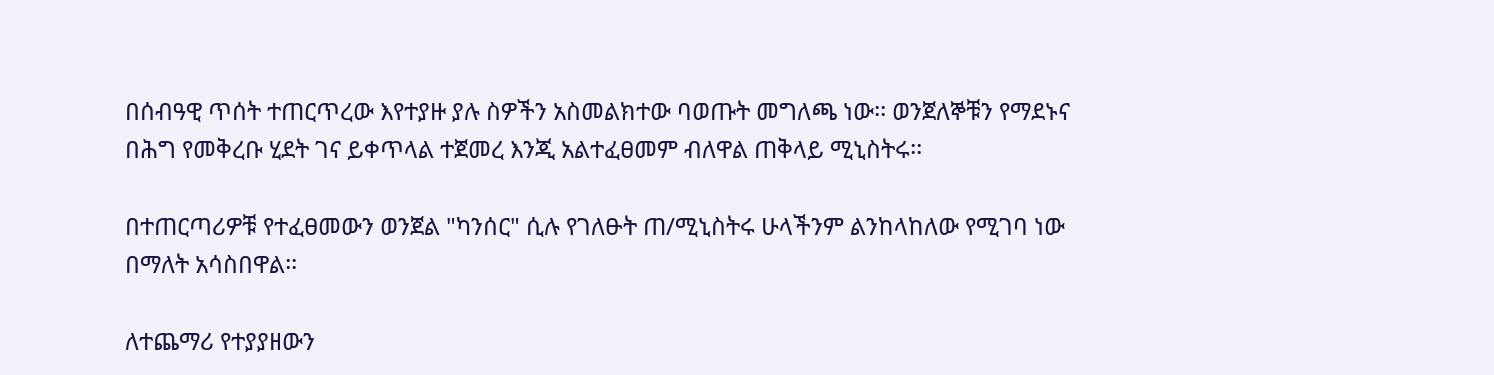በሰብዓዊ ጥሰት ተጠርጥረው እየተያዙ ያሉ ስዎችን አስመልክተው ባወጡት መግለጫ ነው፡፡ ወንጀለኞቹን የማደኑና በሕግ የመቅረቡ ሂደት ገና ይቀጥላል ተጀመረ እንጂ አልተፈፀመም ብለዋል ጠቅላይ ሚኒስትሩ፡፡

በተጠርጣሪዎቹ የተፈፀመውን ወንጀል "ካንሰር" ሲሉ የገለፁት ጠ/ሚኒስትሩ ሁላችንም ልንከላከለው የሚገባ ነው በማለት አሳስበዋል፡፡

ለተጨማሪ የተያያዘውን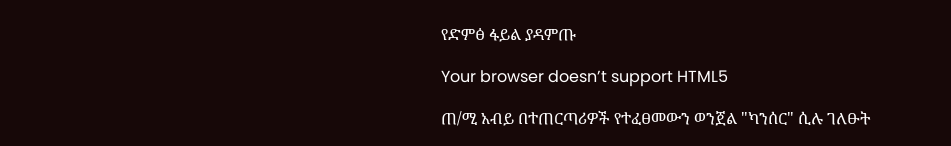የድምፅ ፋይል ያዳምጡ

Your browser doesn’t support HTML5

ጠ/ሚ አብይ በተጠርጣሪዎች የተፈፀመውን ወንጀል "ካንሰር" ሲሉ ገለፁት